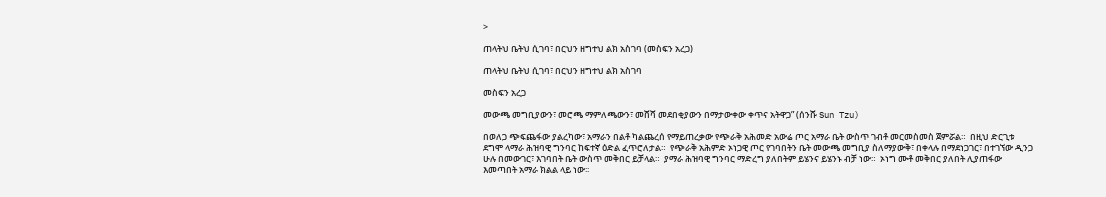>

ጠላትህ ቤትህ ሲገባ፣ በርህን ዘግተህ ልክ አስገባ (መስፍን አረጋ)

ጠላትህ ቤትህ ሲገባ፣ በርህን ዘግተህ ልክ አስገባ

መስፍን አረጋ

መውጫ መግቢያውን፣ መሮጫ ማምለጫውን፣ መሸሻ መደበቂያውን በማታውቀው ቀጥና አትዋጋ” (ሰንሹ Sun Tzu)

በወለጋ ጭፍጨፋው ያልረካው፣ አማራን በልቶ ካልጨረሰ የማይጠረቃው የጭራቅ አሕመድ አውሬ ጦር አማራ ቤት ውስጥ ገብቶ መርመስመስ ጀምሯል።  በዚህ ድርጊቱ ደግሞ ላማራ ሕዝባዊ ግንባር ከፍተኛ ዕድል ፈጥሮለታል።  የጭራቅ አሕምድ ኦነጋዊ ጦር የገባበትን ቤት መውጫ መግቢያ ስለማያውቅ፣ በቀላሉ በማደነጋገር፣ በተገኘው ዲንጋ ሁሉ በመውገር፣ እገባበት ቤት ውስጥ መቅበር ይቻላል።  ያማራ ሕዝባዊ ግንባር ማድረግ ያለበትም ይሄንና ይሄንኑ ብቻ ነው።  ኦነግ ሙቶ መቅበር ያለበት ሊያጠፋው እመጣበት አማራ ክልል ላይ ነው፡፡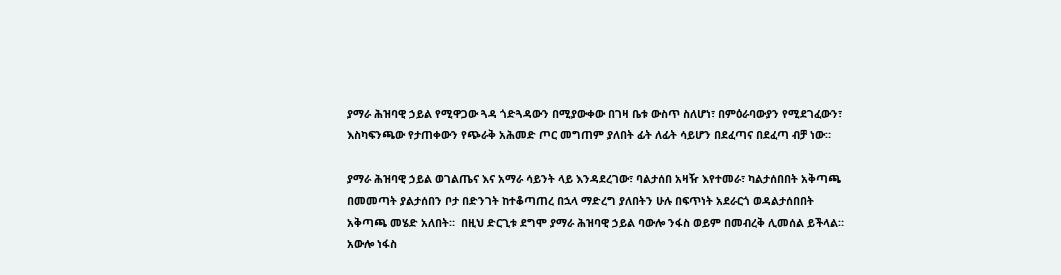ያማራ ሕዝባዊ ኃይል የሚዋጋው ጓዳ ጎድጓዳውን በሚያውቀው በገዛ ቤቱ ውስጥ ስለሆነ፣ በምዕራባውያን የሚደገፈውን፣ እስካፍንጫው የታጠቀውን የጭራቅ አሕመድ ጦር መግጠም ያለበት ፊት ለፊት ሳይሆን በደፈጣና በደፈጣ ብቻ ነው።

ያማራ ሕዝባዊ ኃይል ወገልጤና እና አማራ ሳይንት ላይ እንዳደረገው፣ ባልታሰበ አዛዥ እየተመራ፣ ካልታሰበበት አቅጣጫ በመመጣት ያልታሰበን ቦታ በድንገት ከተቆጣጠረ በኋላ ማድረግ ያለበትን ሁሉ በፍጥነት አደራርጎ ወዳልታሰበበት አቅጣጫ መሄድ አለበት።  በዚህ ድርጊቱ ደግሞ ያማራ ሕዝባዊ ኃይል ባውሎ ንፋስ ወይም በመብረቅ ሊመሰል ይችላል።  አውሎ ነፋስ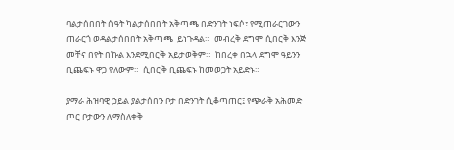ባልታሰበበት ሰዓት ካልታሰበበት አቅጣጫ በድንገት ነፍሶ፣ የሚጠራርገውን ጠራርጎ ወዳልታሰበበት አቅጣጫ  ይነጉዳል።  መብረቅ ደግሞ ሲበርቅ እንጅ መቸና በየት በኩል እንደሚበርቅ አይታወቅም።  ከበረቀ በኋላ ደግሞ ዓይንን ቢጨፍኑ ዋጋ የለውም።  ሲበርቅ ቢጨፍኑ ከመወጋት አይድኑ።

ያማራ ሕዝባዊ ኃይል ያልታሰበን ቦታ በድንገት ሲቆጣጠር፤ የጭራቅ አሕመድ ጦር ቦታውን ለማስለቀቅ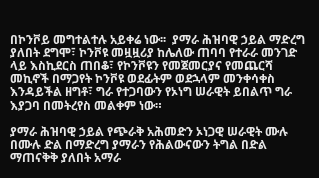በኮንቮይ መግተልተሉ አይቀሬ ነው፡፡  ያማራ ሕዝባዊ ኃይል ማድረግ ያለበት ደግሞ፣ ኮንቮዩ መዟዟሪያ ከሌለው ጠባባ የተራራ መንገድ ላይ እስኪደርስ ጠበቆ፣ የኮንቮዩን የመጀመርያና የመጨርሻ መኪኖች በማጋየት ኮንቮዩ ወደፊትም ወደኋላም መንቀሳቀስ እንዳይችል ዘግቶ፣ ግራ የተጋባውን የኦነግ ሠራዊት ይበልጥ ግራ እያጋባ በመትረየስ መልቀም ነው።

ያማራ ሕዝባዊ ኃይል የጭራቅ አሕመድን ኦነጋዊ ሠራዊት ሙሉ በሙሉ ድል በማድረግ ያማራን የሕልውናውን ትግል በድል ማጠናቅቅ ያለበት አማራ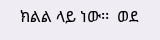ክልል ላይ ነው፡፡  ወደ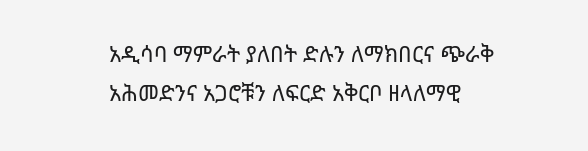አዲሳባ ማምራት ያለበት ድሉን ለማክበርና ጭራቅ አሕመድንና አጋሮቹን ለፍርድ አቅርቦ ዘላለማዊ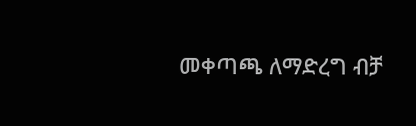መቀጣጫ ለማድረግ ብቻ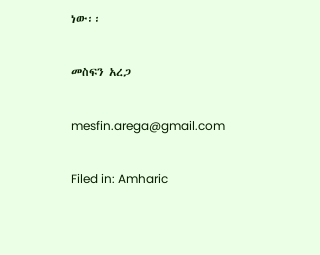ነው፡፡

መስፍን አረጋ

mesfin.arega@gmail.com

Filed in: Amharic